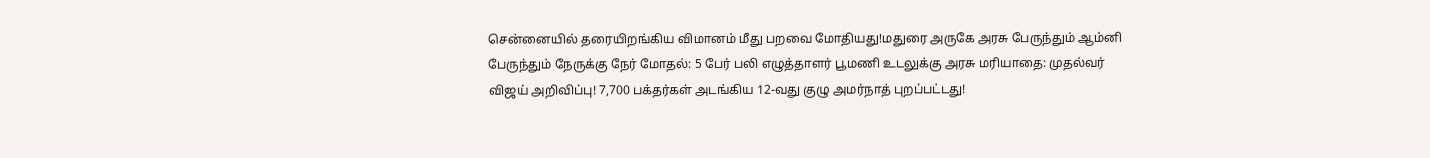சென்னையில் தரையிறங்கிய விமானம் மீது பறவை மோதியது!மதுரை அருகே அரசு பேருந்தும் ஆம்னி பேருந்தும் நேருக்கு நேர் மோதல்: 5 பேர் பலி எழுத்தாளர் பூமணி உடலுக்கு அரசு மரியாதை: முதல்வர் விஜய் அறிவிப்பு! 7,700 பக்தர்கள் அடங்கிய 12-வது குழு அமர்நாத் புறப்பட்டது!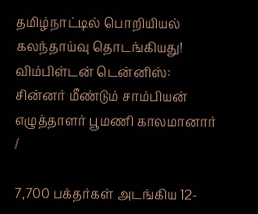தமிழ்நாட்டில் பொறியியல் கலந்தாய்வு தொடங்கியது! விம்பிள்டன் டென்னிஸ்: சின்னர் மீண்டும் சாம்பியன் எழுத்தாளர் பூமணி காலமானார்
/

7,700 பக்தர்கள் அடங்கிய 12-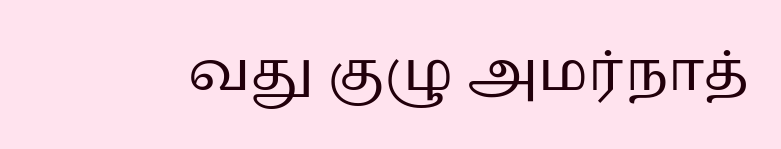வது குழு அமர்நாத்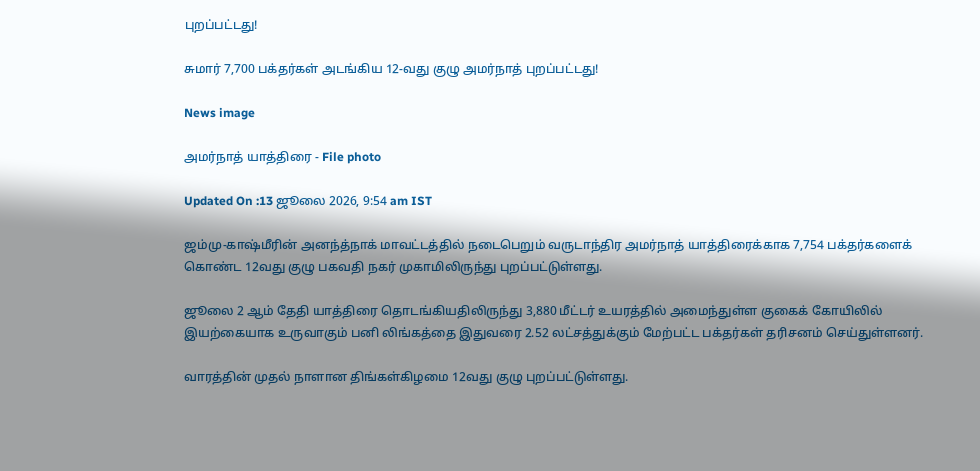புறப்பட்டது!

சுமார் 7,700 பக்தர்கள் அடங்கிய 12-வது குழு அமர்நாத் புறப்பட்டது!

News image

அமர்நாத் யாத்திரை - File photo

Updated On :13 ஜூலை 2026, 9:54 am IST

ஜம்மு-காஷ்மீரின் அனந்த்நாக் மாவட்டத்தில் நடைபெறும் வருடாந்திர அமர்நாத் யாத்திரைக்காக 7,754 பக்தர்களைக் கொண்ட 12வது குழு பகவதி நகர் முகாமிலிருந்து புறப்பட்டுள்ளது.

ஜூலை 2 ஆம் தேதி யாத்திரை தொடங்கியதிலிருந்து 3,880 மீட்டர் உயரத்தில் அமைந்துள்ள குகைக் கோயிலில் இயற்கையாக உருவாகும் பனி லிங்கத்தை இதுவரை 2.52 லட்சத்துக்கும் மேற்பட்ட பக்தர்கள் தரிசனம் செய்துள்ளனர்.

வாரத்தின் முதல் நாளான திங்கள்கிழமை 12வது குழு புறப்பட்டுள்ளது.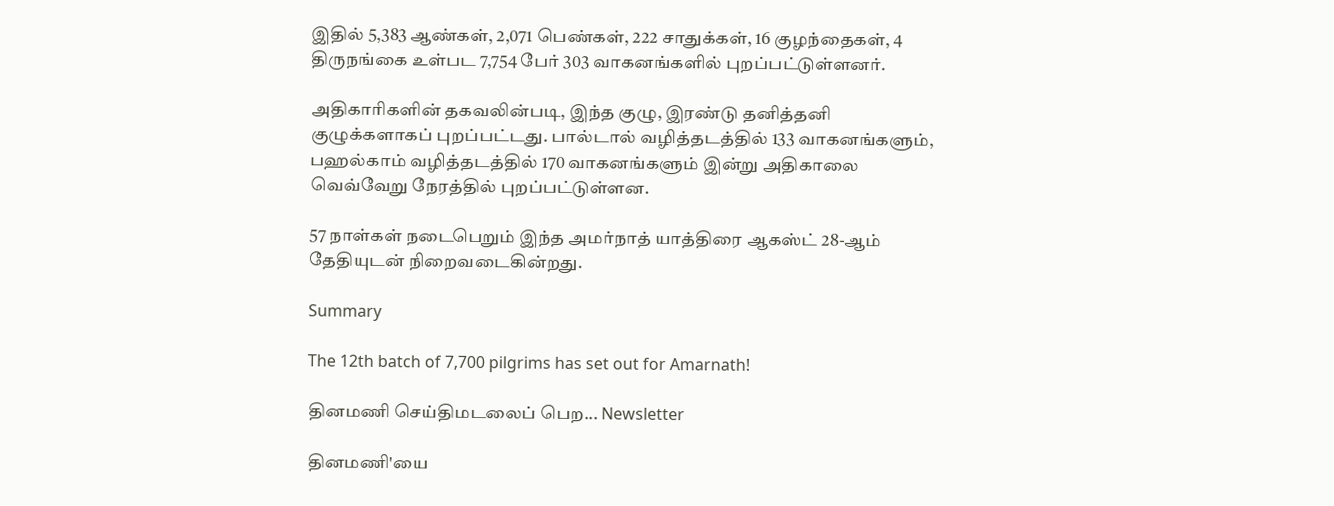இதில் 5,383 ஆண்கள், 2,071 பெண்கள், 222 சாதுக்கள், 16 குழந்தைகள், 4 திருநங்கை உள்பட 7,754 பேர் 303 வாகனங்களில் புறப்பட்டுள்ளனர்.

அதிகாரிகளின் தகவலின்படி, இந்த குழு, இரண்டு தனித்தனி குழுக்களாகப் புறப்பட்டது. பால்டால் வழித்தடத்தில் 133 வாகனங்களும், பஹல்காம் வழித்தடத்தில் 170 வாகனங்களும் இன்று அதிகாலை வெவ்வேறு நேரத்தில் புறப்பட்டுள்ளன.

57 நாள்கள் நடைபெறும் இந்த அமர்நாத் யாத்திரை ஆகஸ்ட் 28-ஆம் தேதியுடன் நிறைவடைகின்றது.

Summary

The 12th batch of 7,700 pilgrims has set out for Amarnath!

தினமணி செய்திமடலைப் பெற... Newsletter

தினமணி'யை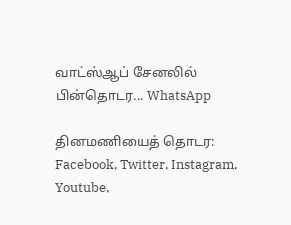வாட்ஸ்ஆப் சேனலில் பின்தொடர... WhatsApp

தினமணியைத் தொடர: Facebook, Twitter, Instagram, Youtube,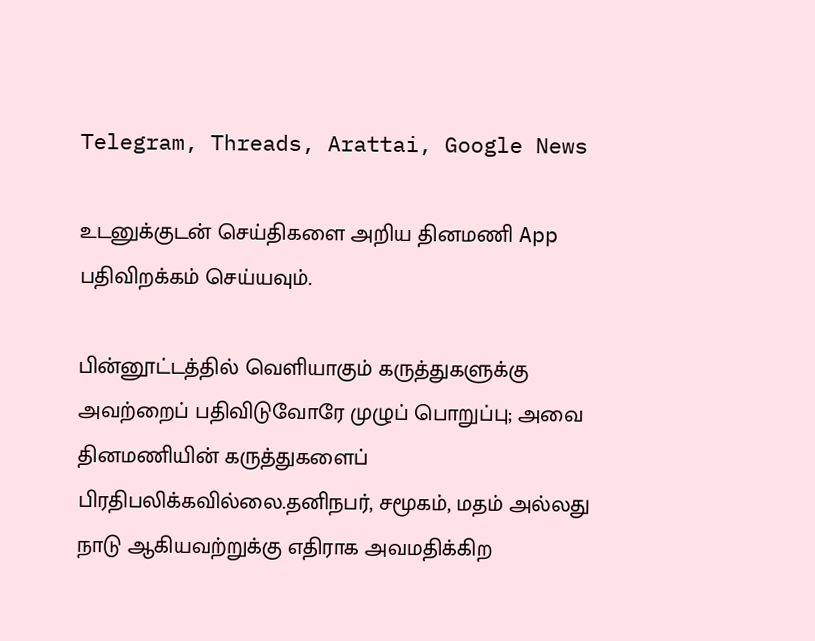Telegram, Threads, Arattai, Google News

உடனுக்குடன் செய்திகளை அறிய தினமணி App பதிவிறக்கம் செய்யவும்.

பின்னூட்டத்தில் வெளியாகும் கருத்துகளுக்கு அவற்றைப் பதிவிடுவோரே முழுப் பொறுப்பு; அவை தினமணியின் கருத்துகளைப் பிரதிபலிக்கவில்லை.தனிநபர், சமூகம், மதம் அல்லது நாடு ஆகியவற்றுக்கு எதிராக அவமதிக்கிற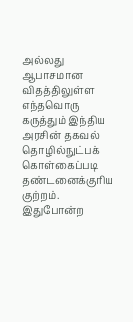அல்லது ஆபாசமான விதத்திலுள்ள எந்தவொரு கருத்தும் இந்திய அரசின் தகவல் தொழில்நுட்பக் கொள்கைப்படி தண்டனைக்குரிய குற்றம். இதுபோன்ற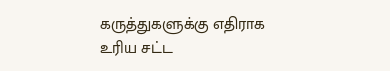கருத்துகளுக்கு எதிராக உரிய சட்ட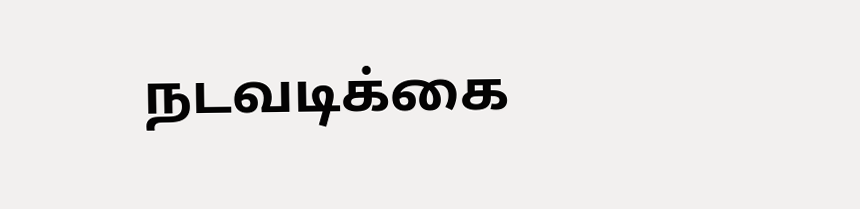நடவடிக்கை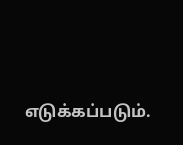எடுக்கப்படும்.